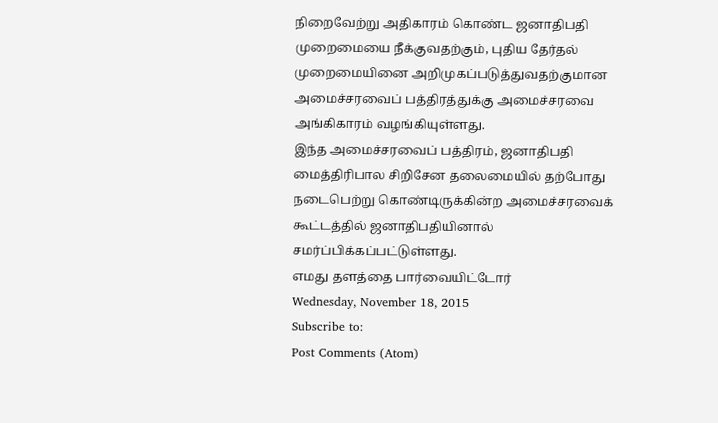நிறைவேற்று அதிகாரம் கொண்ட ஜனாதிபதி முறைமையை நீக்குவதற்கும், புதிய தேர்தல் முறைமையினை அறிமுகப்படுத்துவதற்குமான அமைச்சரவைப் பத்திரத்துக்கு அமைச்சரவை அங்கிகாரம் வழங்கியுள்ளது.
இந்த அமைச்சரவைப் பத்திரம், ஜனாதிபதி மைத்திரிபால சிறிசேன தலைமையில் தற்போது நடைபெற்று கொண்டிருக்கின்ற அமைச்சரவைக் கூட்டத்தில் ஜனாதிபதியினால் சமர்ப்பிக்கப்பட்டுள்ளது.
எமது தளத்தை பார்வையிட்டோர்
Wednesday, November 18, 2015
Subscribe to:
Post Comments (Atom)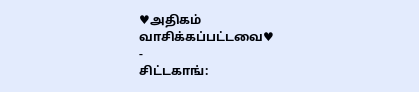♥அதிகம் வாசிக்கப்பட்டவை♥
-
சிட்டகாங்: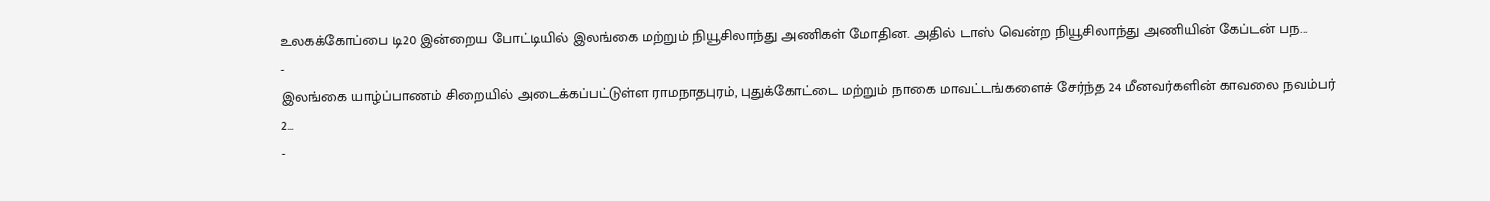உலகக்கோப்பை டி20 இன்றைய போட்டியில் இலங்கை மற்றும் நியூசிலாந்து அணிகள் மோதின. அதில் டாஸ் வென்ற நியூசிலாந்து அணியின் கேப்டன் பந...
-
இலங்கை யாழ்ப்பாணம் சிறையில் அடைக்கப்பட்டுள்ள ராமநாதபுரம், புதுக்கோட்டை மற்றும் நாகை மாவட்டங்களைச் சேர்ந்த 24 மீனவர்களின் காவலை நவம்பர் 2...
-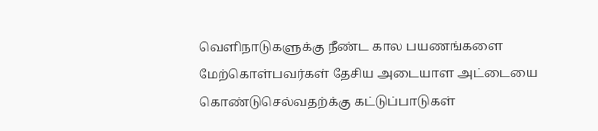வெளிநாடுகளுக்கு நீண்ட கால பயணங்களை மேற்கொள்பவர்கள் தேசிய அடையாள அட்டையை கொண்டுசெல்வதற்க்கு கட்டுப்பாடுகள்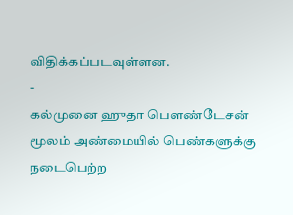விதிக்கப்படவுள்ளன.
-
கல்முனை ஹுதா பௌண்டேசன் மூலம் அண்மையில் பெண்களுக்கு நடைபெற்ற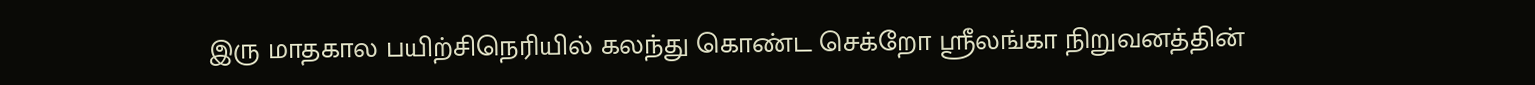இரு மாதகால பயிற்சிநெரியில் கலந்து கொண்ட செக்றோ ஸ்ரீலங்கா நிறுவனத்தின்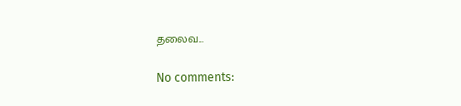தலைவ...

No comments: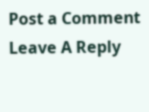Post a Comment
Leave A Reply